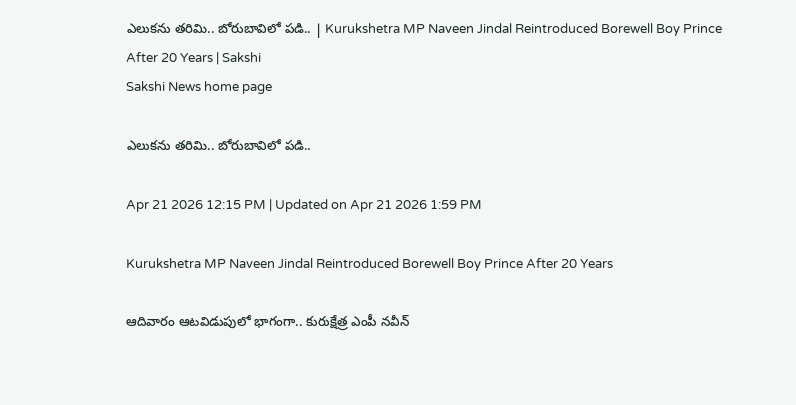ఎలుకను తరిమి.. బోరుబావిలో పడి.. | Kurukshetra MP Naveen Jindal Reintroduced Borewell Boy Prince After 20 Years | Sakshi
Sakshi News home page

ఎలుకను తరిమి.. బోరుబావిలో పడి..

Apr 21 2026 12:15 PM | Updated on Apr 21 2026 1:59 PM

Kurukshetra MP Naveen Jindal Reintroduced Borewell Boy Prince After 20 Years

ఆదివారం ఆటవిడుపులో భాగంగా.. కురుక్షేత్ర ఎంపీ నవీన్‌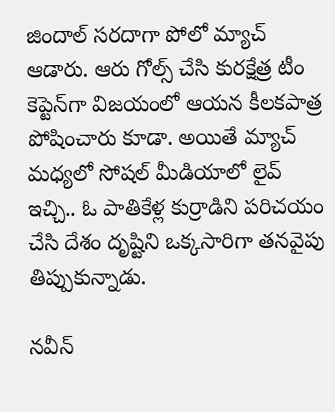జిందాల్‌ సరదాగా పోలో మ్యాచ్‌ ఆడారు. ఆరు గోల్స్‌ చేసి కురక్షేత్ర టీం కెప్టెన్‌గా విజయంలో ఆయన కీలకపాత్ర పోషించారు కూడా. అయితే మ్యాచ్‌ మధ్యలో సోషల్‌ మీడియాలో లైవ్‌ ఇచ్చి.. ఓ పాతికేళ్ల కుర్రాడిని పరిచయం చేసి దేశం దృష్టిని ఒక్కసారిగా తనవైపు తిప్పుకున్నాడు.

నవీన్‌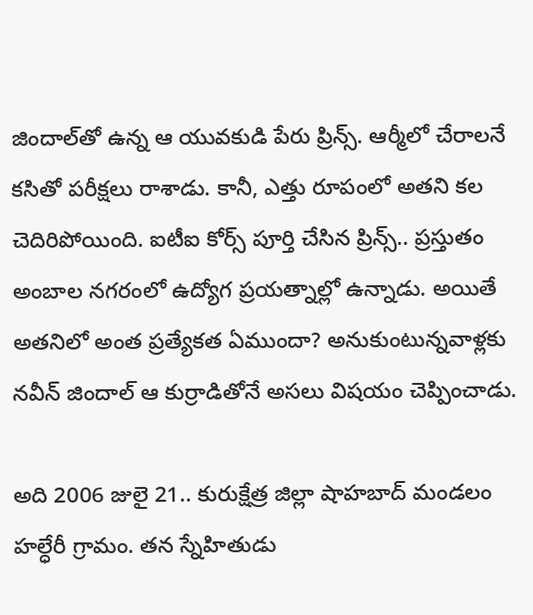జిందాల్‌తో ఉన్న ఆ యువకుడి పేరు ప్రిన్స్‌. ఆర్మీలో చేరాలనే కసితో పరీక్షలు రాశాడు. కానీ, ఎత్తు రూపంలో అతని కల చెదిరిపోయింది. ఐటీఐ కోర్స్‌ పూర్తి చేసిన ప్రిన్స్‌.. ప్రస్తుతం అంబాల నగరంలో ఉద్యోగ ప్రయత్నాల్లో ఉన్నాడు. అయితే అతనిలో అంత ప్రత్యేకత ఏముందా? అనుకుంటున్నవాళ్లకు నవీన్‌ జిందాల్‌ ఆ కుర్రాడితోనే అసలు విషయం చెప్పించాడు.

అది 2006 జులై 21.. కురుక్షేత్ర జిల్లా షాహబాద్‌ మండలం హల్ధేరీ గ్రామం. తన స్నేహితుడు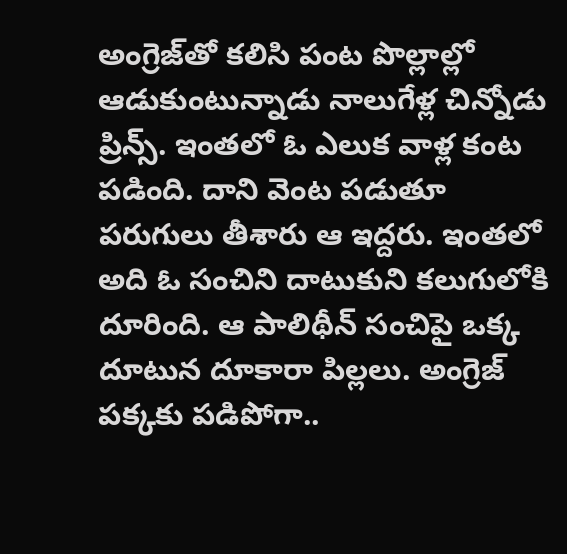అంగ్రెజ్‌తో కలిసి పంట పొల్లాల్లో ఆడుకుంటున్నాడు నాలుగేళ్ల చిన్నోడు ప్రిన్స్‌. ఇంతలో ఓ ఎలుక వాళ్ల కంట పడింది. దాని వెంట పడుతూ పరుగులు తీశారు ఆ ఇద్దరు. ఇంతలో అది ఓ సంచిని దాటుకుని కలుగులోకి దూరింది. ఆ పాలిథీన్‌ సంచిపై ఒక్క దూటున దూకారా పిల్లలు. అంగ్రెజ్‌ పక్కకు పడిపోగా..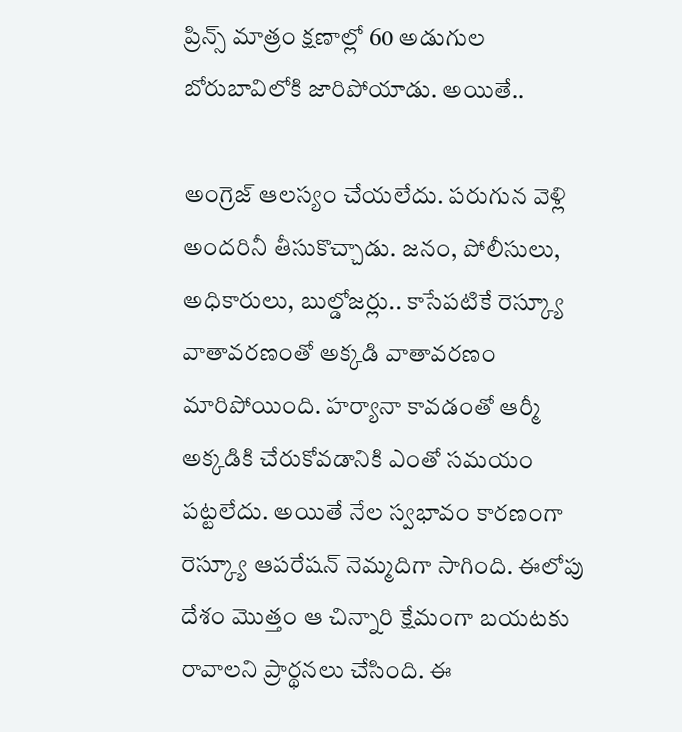ప్రిన్స్‌ మాత్రం క్షణాల్లో 60 అడుగుల బోరుబావిలోకి జారిపోయాడు. అయితే..

అంగ్రెజ్‌ ఆలస్యం చేయలేదు. పరుగున వెళ్లి అందరినీ తీసుకొచ్చాడు. జనం, పోలీసులు, అధికారులు, బుల్డోజర్లు.. కాసేపటికే రెస్క్యూ వాతావరణంతో అక్కడి వాతావరణం మారిపోయింది. హర్యానా కావడంతో ఆర్మీ అక్కడికి చేరుకోవడానికి ఎంతో సమయం పట్టలేదు. అయితే నేల స్వభావం కారణంగా రెస్క్యూ ఆపరేషన్‌ నెమ్మదిగా సాగింది. ఈలోపు దేశం మొత్తం ఆ చిన్నారి క్షేమంగా బయటకు రావాలని ప్రార్థనలు చేసింది. ఈ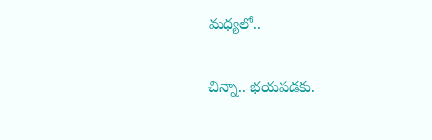మధ్యలో..

చిన్నా.. భయపడకు.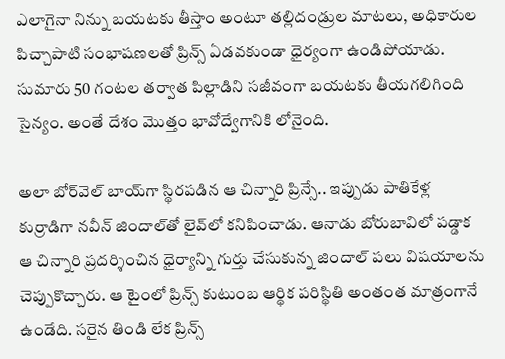ఎలాగైనా నిన్ను బయటకు తీస్తాం అంటూ తల్లిదండ్రుల మాటలు, అధికారుల పిచ్చాపాటి సంభాషణలతో ప్రిన్స్‌ ఏడవకుండా ధైర్యంగా ఉండిపోయాడు. సుమారు 50 గంటల తర్వాత పిల్లాడిని సజీవంగా బయటకు తీయగలిగింది సైన్యం. అంతే దేశం మొత్తం భావోద్వేగానికి లోనైంది.

అలా బోర్‌వెల్‌ బాయ్‌గా స్థిరపడిన ఆ చిన్నారి ప్రిన్సే.. ఇప్పుడు పాతికేళ్ల కుర్రాడిగా నవీన్‌ జిందాల్‌తో లైవ్‌లో కనిపించాడు. ఆనాడు బోరుబావిలో పడ్డాక ఆ చిన్నారి ప్రదర్శించిన ధైర్యాన్ని గుర్తు చేసుకున్న జిందాల్‌ పలు విషయాలను చెప్పుకొచ్చారు. ఆ టైంలో ప్రిన్స్‌ కుటుంబ ఆర్థిక పరిస్థితి అంతంత మాత్రంగానే ఉండేది. సరైన తిండి లేక ప్రిన్స్‌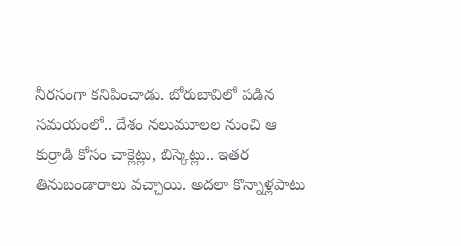నీరసంగా కనిపించాడు. బోరుబావిలో పడిన సమయంలో.. దేశం నలుమూలల నుంచి ఆ కుర్రాడి కోసం చాక్లెట్లు, బిస్కెట్లు.. ఇతర తినుబండారాలు వచ్చాయి. అదలా కొన్నాళ్లపాటు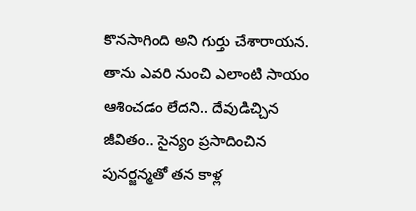కొనసాగింది అని గుర్తు చేశారాయన. తాను ఎవరి నుంచి ఎలాంటి సాయం ఆశించడం లేదని.. దేవుడిచ్చిన జీవితం.. సైన్యం ప్రసాదించిన పునర్జన్మతో తన కాళ్ల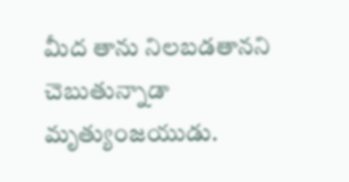మీద తాను నిలబడతానని చెబుతున్నాడా మృత్యుంజయుడు.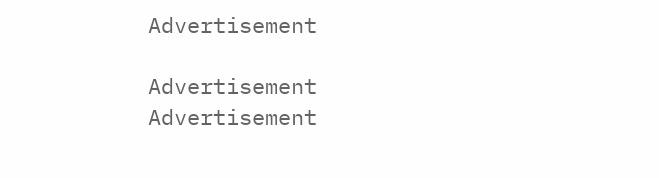Advertisement

Advertisement
Advertisement